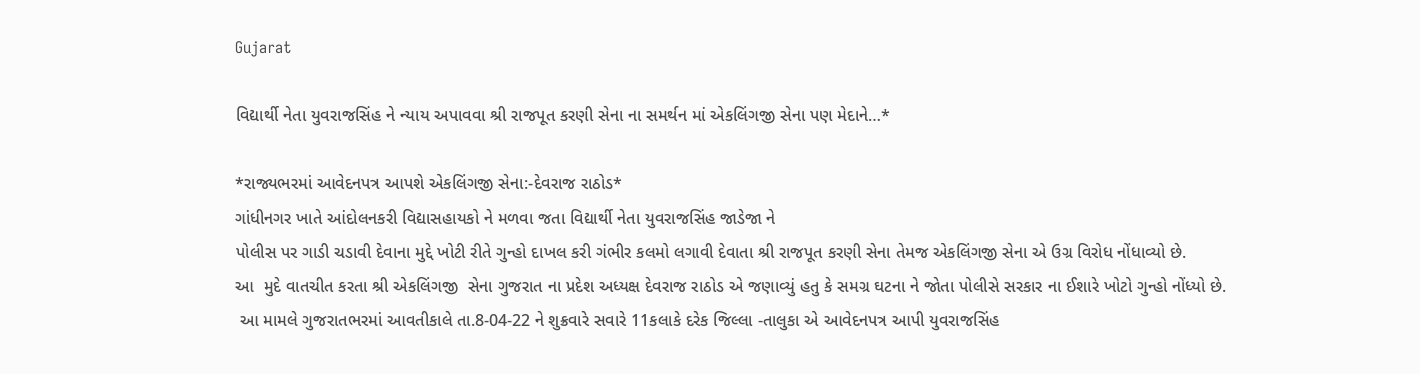Gujarat

વિદ્યાર્થી નેતા યુવરાજસિંહ ને ન્યાય અપાવવા શ્રી રાજપૂત કરણી સેના ના સમર્થન માં એકલિંગજી સેના પણ મેદાને…*

*રાજ્યભરમાં આવેદનપત્ર આપશે એકલિંગજી સેના:-દેવરાજ રાઠોડ*
ગાંધીનગર ખાતે આંદોલનકરી વિદ્યાસહાયકો ને મળવા જતા વિદ્યાર્થી નેતા યુવરાજસિંહ જાડેજા ને
પોલીસ પર ગાડી ચડાવી દેવાના મુદ્દે ખોટી રીતે ગુન્હો દાખલ કરી ગંભીર કલમો લગાવી દેવાતા શ્રી રાજપૂત કરણી સેના તેમજ એકલિંગજી સેના એ ઉગ્ર વિરોધ નોંધાવ્યો છે.
આ  મુદે વાતચીત કરતા શ્રી એકલિંગજી  સેના ગુજરાત ના પ્રદેશ અધ્યક્ષ દેવરાજ રાઠોડ એ જણાવ્યું હતુ કે સમગ્ર ઘટના ને જોતા પોલીસે સરકાર ના ઈશારે ખોટો ગુન્હો નોંધ્યો છે.
 આ મામલે ગુજરાતભરમાં આવતીકાલે તા.8-04-22 ને શુક્રવારે સવારે 11કલાકે દરેક જિલ્લા -તાલુકા એ આવેદનપત્ર આપી યુવરાજસિંહ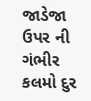જાડેજા ઉપર ની ગંભીર કલમો દુર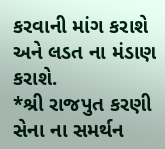કરવાની માંગ કરાશે અને લડત ના મંડાણ કરાશે.
*શ્રી રાજપુત કરણી સેના ના સમર્થન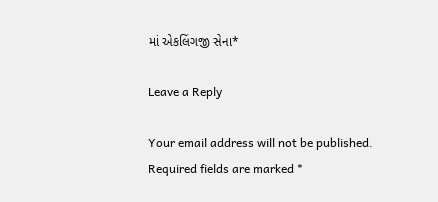માં એકલિંગજી સેના*

Leave a Reply

Your email address will not be published. Required fields are marked *